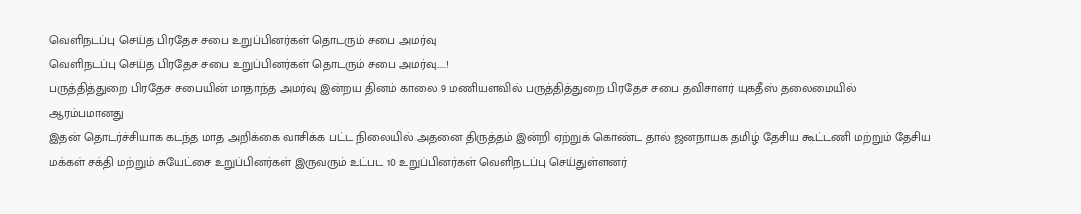வெளிநடப்பு செய்த பிரதேச சபை உறுப்பினர்கள் தொடரும் சபை அமர்வு
வெளிநடப்பு செய்த பிரதேச சபை உறுப்பினர்கள் தொடரும் சபை அமர்வு.....!
பருத்தித்துறை பிரதேச சபையின் மாதாந்த அமர்வு இன்றய தினம் காலை 9 மணியளவில் பருத்தித்துறை பிரதேச சபை தவிசாளர் யுகதீஸ் தலைமையில் ஆரம்பமானது
இதன் தொடர்ச்சியாக கடந்த மாத அறிக்கை வாசிக்க பட்ட நிலையில் அதனை திருத்தம் இன்றி ஏற்றுக் கொண்ட தால் ஜனநாயக தமிழ் தேசிய கூட்டணி மற்றும் தேசிய மக்கள் சக்தி மற்றும் சுயேட்சை உறுப்பினர்கள் இருவரும் உட்பட 10 உறுப்பினர்கள் வெளிநடப்பு செய்துள்ளனர்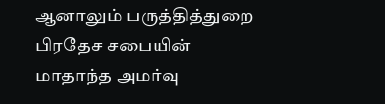ஆனாலும் பருத்தித்துறை பிரதேச சபையின் மாதாந்த அமர்வு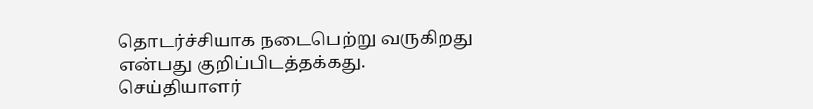தொடர்ச்சியாக நடைபெற்று வருகிறது என்பது குறிப்பிடத்தக்கது.
செய்தியாளர்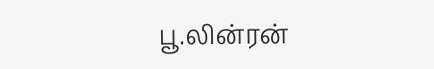பூ.லின்ரன்